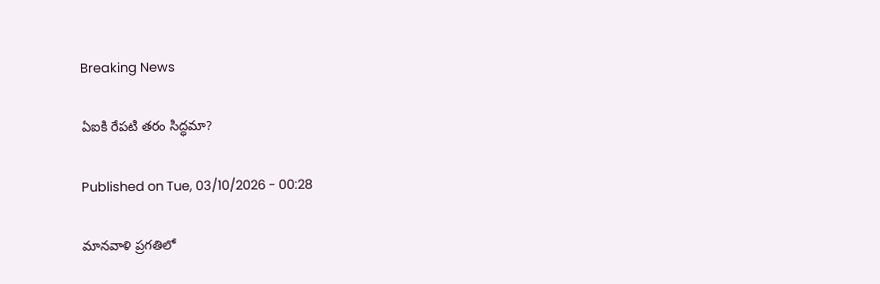Breaking News

ఏఐకి రేపటి తరం సిద్ధమా?

Published on Tue, 03/10/2026 - 00:28

మానవాళి ప్రగతిలో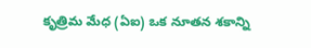కృత్రిమ మేధ (ఏఐ) ఒక నూతన శకాన్ని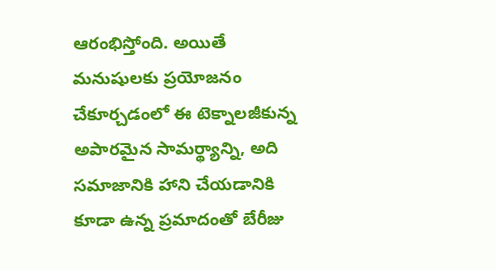ఆరంభిస్తోంది. అయితే మనుషులకు ప్రయోజనం చేకూర్చడంలో ఈ టెక్నాలజీకున్న అపారమైన సామర్థ్యాన్ని, అది సమాజానికి హాని చేయడానికి కూడా ఉన్న ప్రమాదంతో బేరీజు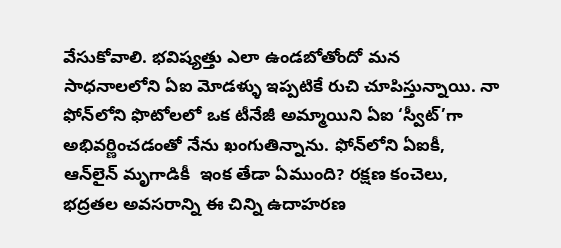వేసుకోవాలి. భవిష్యత్తు ఎలా ఉండబోతోందో మన సాధనాలలోని ఏఐ మోడళ్ళు ఇప్పటికే రుచి చూపిస్తున్నాయి. నా ఫోన్‌లోని ఫొటోలలో ఒక టీనేజీ అమ్మాయిని ఏఐ ‘స్వీట్‌’గా అభివర్ణించడంతో నేను ఖంగుతిన్నాను. ఫోన్‌లోని ఏఐకీ, ఆన్‌లైన్‌ మృగాడికీ  ఇంక తేడా ఏముంది? రక్షణ కంచెలు, భద్రతల అవసరాన్ని ఈ చిన్ని ఉదాహరణ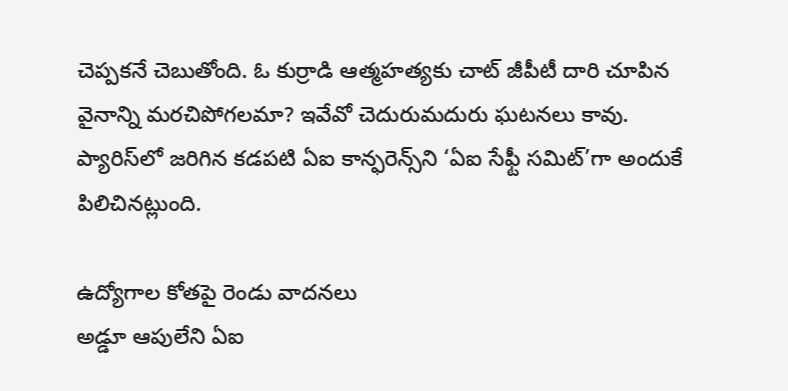చెప్పకనే చెబుతోంది. ఓ కుర్రాడి ఆత్మహత్యకు చాట్‌ జీపీటీ దారి చూపిన వైనాన్ని మరచిపోగలమా? ఇవేవో చెదురుమదురు ఘటనలు కావు. ప్యారిస్‌లో జరిగిన కడపటి ఏఐ కాన్ఫరెన్స్‌ని ‘ఏఐ సేఫ్టీ సమిట్‌’గా అందుకే పిలిచినట్లుంది.

ఉద్యోగాల కోతపై రెండు వాదనలు
అడ్డూ ఆపులేని ఏఐ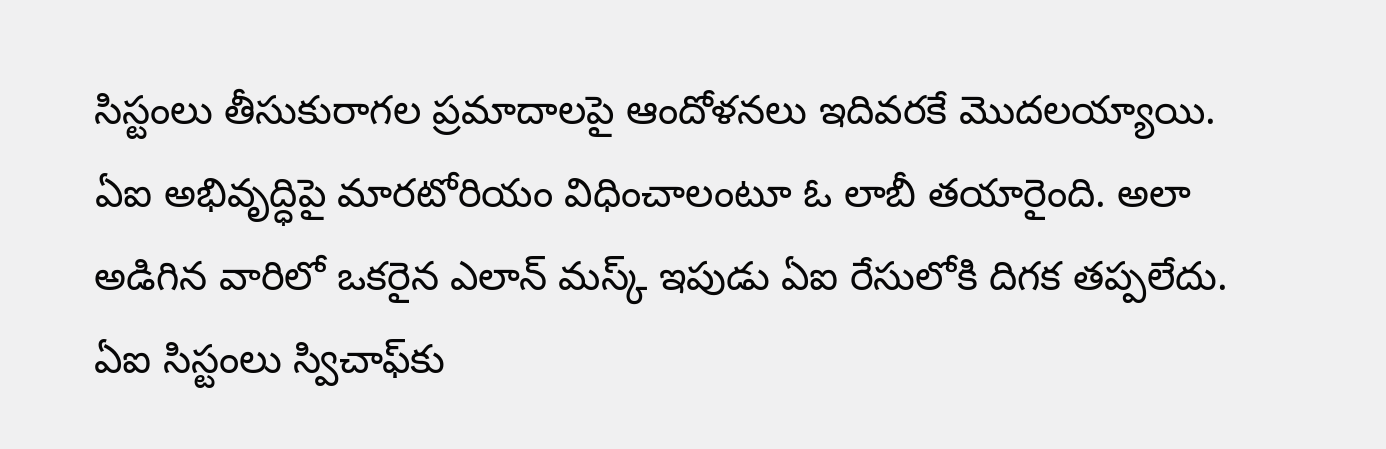సిస్టంలు తీసుకురాగల ప్రమాదాలపై ఆందోళనలు ఇదివరకే మొదలయ్యాయి. ఏఐ అభివృద్ధిపై మారటోరియం విధించాలంటూ ఓ లాబీ తయారైంది. అలా అడిగిన వారిలో ఒకరైన ఎలాన్‌ మస్క్‌ ఇపుడు ఏఐ రేసులోకి దిగక తప్పలేదు. ఏఐ సిస్టంలు స్విచాఫ్‌కు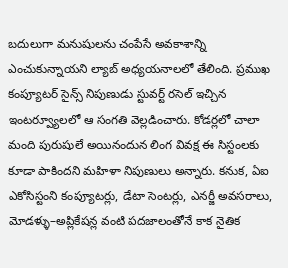బదులుగా మనుషులను చంపేసే అవకాశాన్ని ఎంచుకున్నాయని ల్యాబ్‌ అధ్యయనాలలో తేలింది. ప్రముఖ కంప్యూటర్‌ సైన్స్‌ నిపుణుడు స్టువర్ట్‌ రసెల్‌ ఇచ్చిన ఇంటర్వ్యూలలో ఆ సంగతి వెల్లడించారు. కోడర్లలో చాలా మంది పురుషులే అయినందున లింగ వివక్ష ఈ సిస్టంలకు కూడా పాకిందని మహిళా నిపుణులు అన్నారు. కనుక, ఏఐ ఎకోసిస్టంని కంప్యూటర్లు, డేటా సెంటర్లు, ఎనర్జీ అవసరాలు, మోడళ్ళు–అప్లికేషన్ల వంటి పదజాలంతోనే కాక నైతిక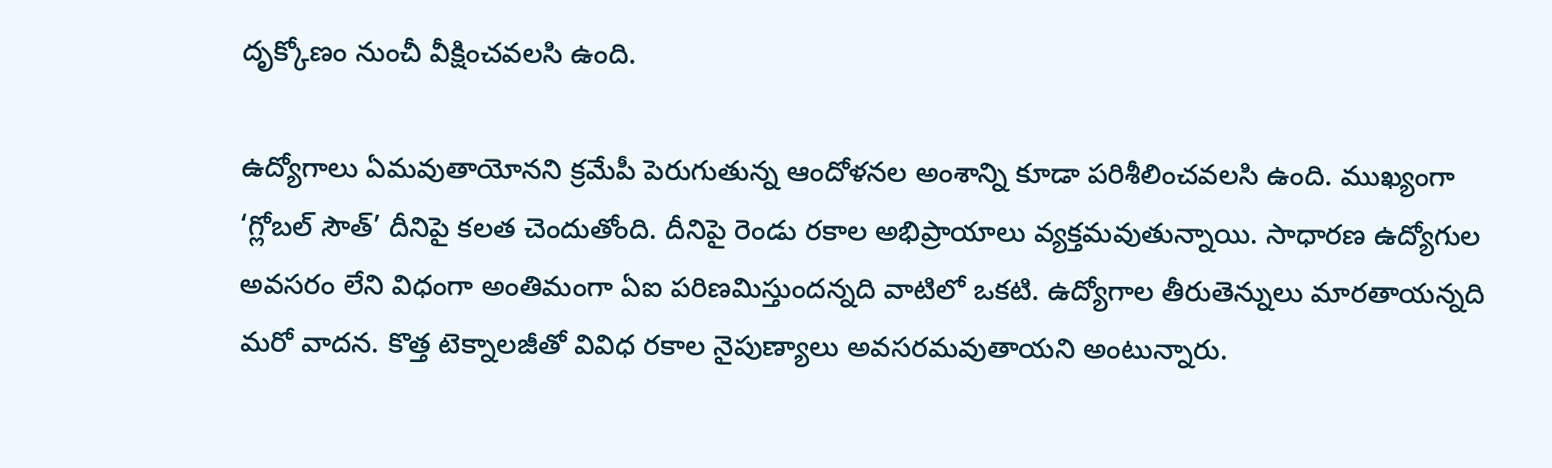దృక్కోణం నుంచీ వీక్షించవలసి ఉంది.

ఉద్యోగాలు ఏమవుతాయోనని క్రమేపీ పెరుగుతున్న ఆందోళనల అంశాన్ని కూడా పరిశీలించవలసి ఉంది. ముఖ్యంగా ‘గ్లోబల్‌ సౌత్‌’ దీనిపై కలత చెందుతోంది. దీనిపై రెండు రకాల అభిప్రాయాలు వ్యక్తమవుతున్నాయి. సాధారణ ఉద్యోగుల అవసరం లేని విధంగా అంతిమంగా ఏఐ పరిణమిస్తుందన్నది వాటిలో ఒకటి. ఉద్యోగాల తీరుతెన్నులు మారతాయన్నది మరో వాదన. కొత్త టెక్నాలజీతో వివిధ రకాల నైపుణ్యాలు అవసరమవుతాయని అంటున్నారు.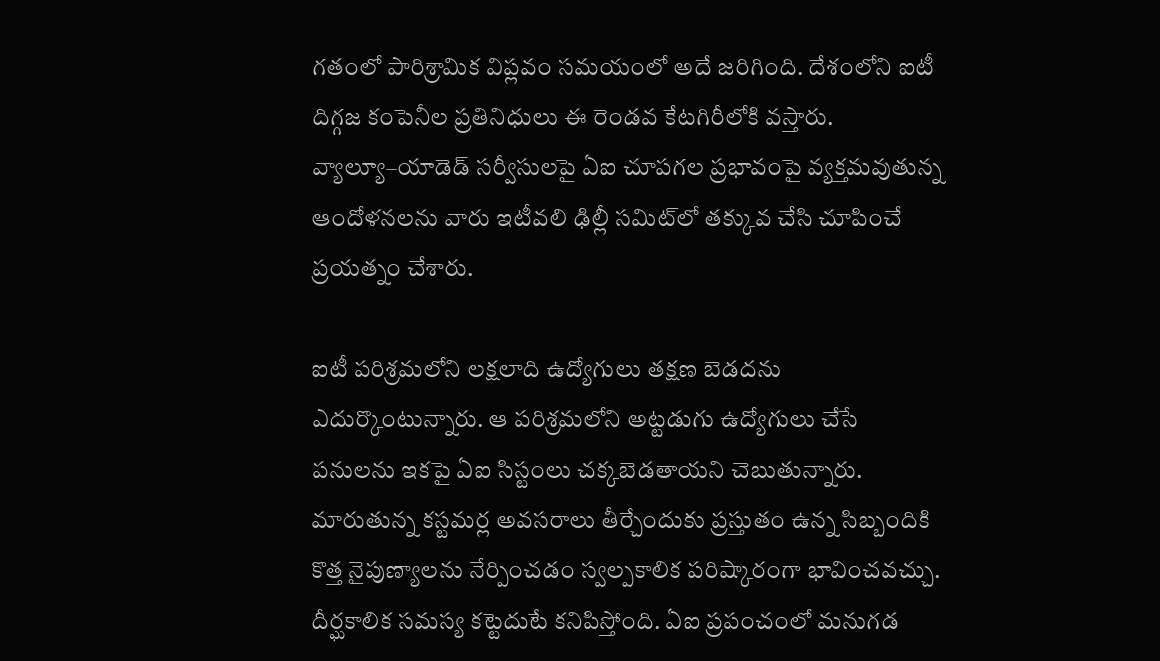గతంలో పారిశ్రామిక విప్లవం సమయంలో అదే జరిగింది. దేశంలోని ఐటీ దిగ్గజ కంపెనీల ప్రతినిధులు ఈ రెండవ కేటగిరీలోకి వస్తారు. వ్యాల్యూ–యాడెడ్‌ సర్వీసులపై ఏఐ చూపగల ప్రభావంపై వ్యక్తమవుతున్న ఆందోళనలను వారు ఇటీవలి ఢిల్లీ సమిట్‌లో తక్కువ చేసి చూపించే ప్రయత్నం చేశారు.

ఐటీ పరిశ్రమలోని లక్షలాది ఉద్యోగులు తక్షణ బెడదను ఎదుర్కొంటున్నారు. ఆ పరిశ్రమలోని అట్టడుగు ఉద్యోగులు చేసే పనులను ఇకపై ఏఐ సిస్టంలు చక్కబెడతాయని చెబుతున్నారు. మారుతున్న కస్టమర్ల అవసరాలు తీర్చేందుకు ప్రస్తుతం ఉన్న సిబ్బందికి కొత్త నైపుణ్యాలను నేర్పించడం స్వల్పకాలిక పరిష్కారంగా భావించవచ్చు. దీర్ఘకాలిక సమస్య కట్టెదుటే కనిపిస్తోంది. ఏఐ ప్రపంచంలో మనుగడ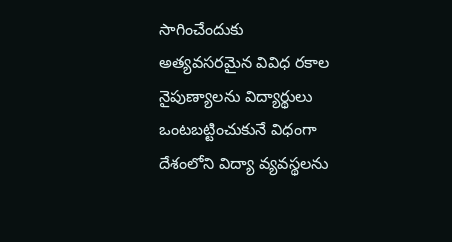సాగించేందుకు అత్యవసరమైన వివిధ రకాల నైపుణ్యాలను విద్యార్థులు ఒంటబట్టించుకునే విధంగా దేశంలోని విద్యా వ్యవస్థలను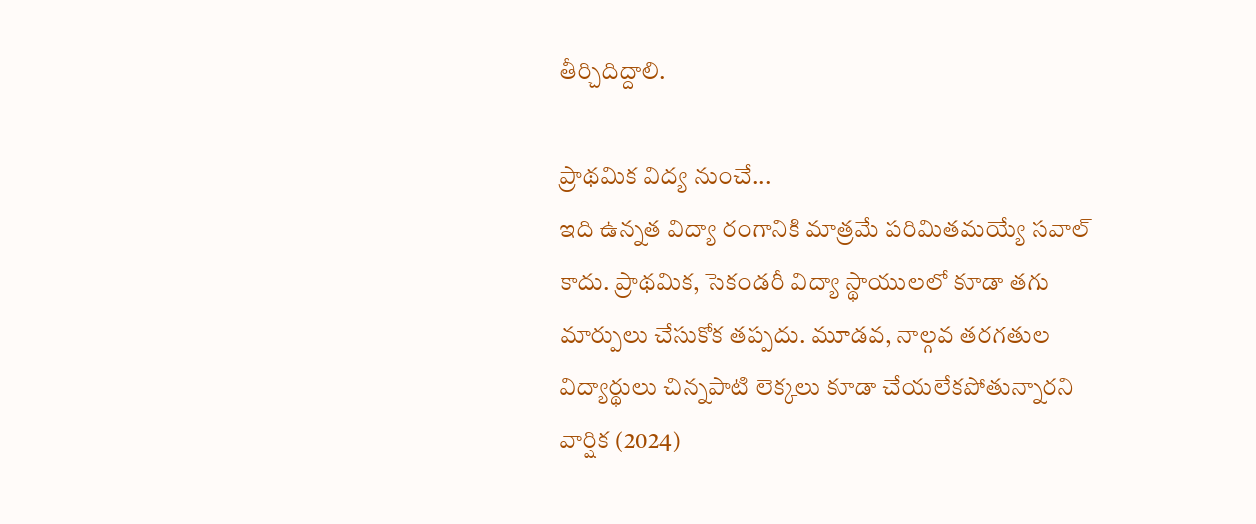తీర్చిదిద్దాలి.

ప్రాథమిక విద్య నుంచే...
ఇది ఉన్నత విద్యా రంగానికి మాత్రమే పరిమితమయ్యే సవాల్‌ కాదు. ప్రాథమిక, సెకండరీ విద్యా స్థాయులలో కూడా తగు మార్పులు చేసుకోక తప్పదు. మూడవ, నాల్గవ తరగతుల విద్యార్థులు చిన్నపాటి లెక్కలు కూడా చేయలేకపోతున్నారని వార్షిక (2024)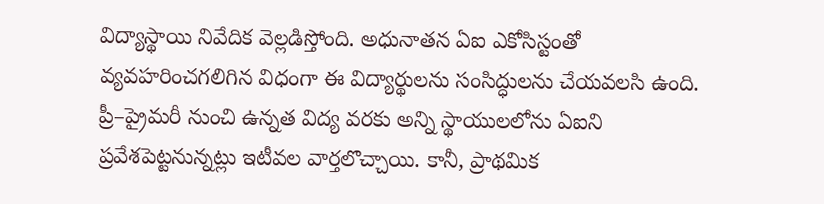విద్యాస్థాయి నివేదిక వెల్లడిస్తోంది. అధునాతన ఏఐ ఎకోసిస్టంతో వ్యవహరించగలిగిన విధంగా ఈ విద్యార్థులను సంసిద్ధులను చేయవలసి ఉంది. ప్రీ–ప్రైమరీ నుంచి ఉన్నత విద్య వరకు అన్ని స్థాయులలోను ఏఐని ప్రవేశపెట్టనున్నట్లు ఇటీవల వార్తలొచ్చాయి. కానీ, ప్రాథమిక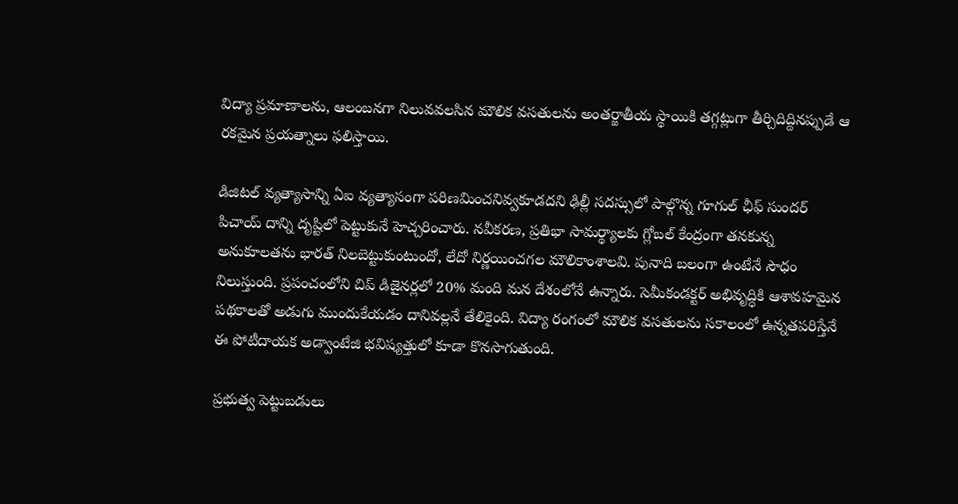విద్యా ప్రమాణాలను, ఆలంబనగా నిలువవలసిన మౌలిక వసతులను అంతర్జాతీయ స్థాయికి తగ్గట్లుగా తీర్చిదిద్దినప్పుడే ఆ రకమైన ప్రయత్నాలు ఫలిస్తాయి.

డిజిటల్‌ వ్యత్యాసాన్ని ఏఐ వ్యత్యాసంగా పరిణమించనివ్వకూడదని ఢిల్లీ సదస్సులో పాల్గొన్న గూగుల్‌ ఛీఫ్‌ సుందర్‌ పిచాయ్‌ దాన్ని దృష్టిలో పెట్టుకునే హెచ్చరించారు. నవీకరణ, ప్రతిభా సామర్థ్యాలకు గ్లోబల్‌ కేంద్రంగా తనకున్న అనుకూలతను భారత్‌ నిలబెట్టుకుంటుందో, లేదో నిర్ణయించగల మౌలికాంశాలవి. పునాది బలంగా ఉంటేనే సౌధం నిలుస్తుంది. ప్రపంచంలోని చిప్‌ డిజైనర్లలో 20% మంది మన దేశంలోనే ఉన్నారు. సెమీకండక్టర్‌ అభివృద్ధికి ఆశావహమైన పథకాలతో అడుగు ముందుకేయడం దానివల్లనే తేలికైంది. విద్యా రంగంలో మౌలిక వసతులను సకాలంలో ఉన్నతపరిస్తేనే ఈ పోటీదాయక అడ్వాంటేజి భవిష్యత్తులో కూడా కొనసాగుతుంది.

ప్రభుత్వ పెట్టుబడులు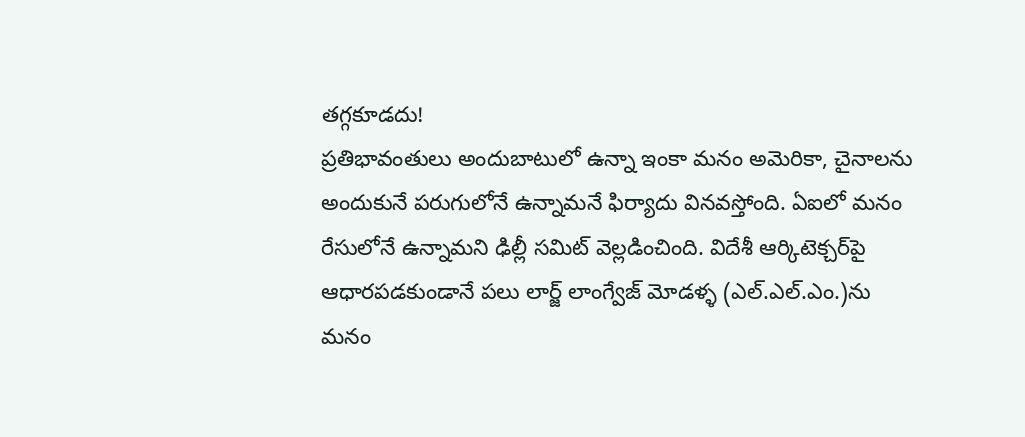తగ్గకూడదు!
ప్రతిభావంతులు అందుబాటులో ఉన్నా ఇంకా మనం అమెరికా, చైనాలను అందుకునే పరుగులోనే ఉన్నామనే ఫిర్యాదు వినవస్తోంది. ఏఐలో మనం రేసులోనే ఉన్నామని ఢిల్లీ సమిట్‌ వెల్లడించింది. విదేశీ ఆర్కిటెక్చర్‌పై ఆధారపడకుండానే పలు లార్జ్‌ లాంగ్వేజ్‌ మోడళ్ళ (ఎల్‌.ఎల్‌.ఎం.)ను మనం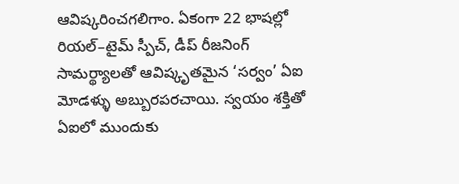ఆవిష్కరించగలిగాం. ఏకంగా 22 భాషల్లో రియల్‌–టైమ్‌ స్పీచ్, డీప్‌ రీజనింగ్‌ సామర్థ్యాలతో ఆవిష్కృతమైన ‘సర్వం’ ఏఐ మోడళ్ళు అబ్బురపరచాయి. స్వయం శక్తితో ఏఐలో ముందుకు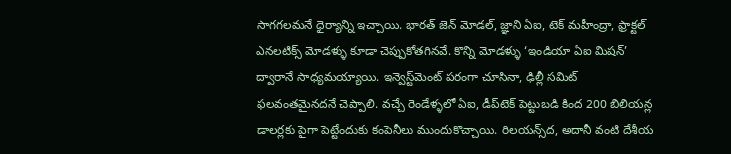సాగగలమనే ధైర్యాన్ని ఇచ్చాయి. భారత్‌ జెన్‌ మోడల్, జ్ఞాని ఏఐ, టెక్‌ మహీంద్రా, ఫ్రాక్టల్‌ ఎనలటిక్స్‌ మోడళ్ళు కూడా చెప్పుకోతగినవే. కొన్ని మోడళ్ళు ‘ఇండియా ఏఐ మిషన్‌’ ద్వారానే సాధ్యమయ్యాయి. ఇన్వెస్ట్‌మెంట్‌ పరంగా చూసినా, ఢిల్లీ సమిట్‌ ఫలవంతమైనదనే చెప్పాలి. వచ్చే రెండేళ్ళలో ఏఐ, డీప్‌టెక్‌ పెట్టుబడి కింద 200 బిలియన్ల డాలర్లకు పైగా పెట్టేందుకు కంపెనీలు ముందుకొచ్చాయి. రిలయన్స్‌ద, అదానీ వంటి దేశీయ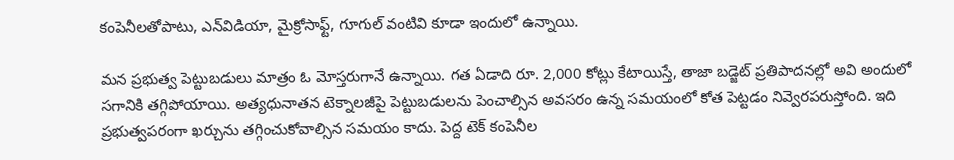కంపెనీలతోపాటు, ఎన్‌విడియా, మైక్రోసాఫ్ట్, గూగుల్‌ వంటివి కూడా ఇందులో ఉన్నాయి.

మన ప్రభుత్వ పెట్టుబడులు మాత్రం ఓ మోస్తరుగానే ఉన్నాయి. గత ఏడాది రూ. 2,000 కోట్లు కేటాయిస్తే, తాజా బడ్జెట్‌ ప్రతిపాదనల్లో అవి అందులో సగానికి తగ్గిపోయాయి. అత్యధునాతన టెక్నాలజీపై పెట్టుబడులను పెంచాల్సిన అవసరం ఉన్న సమయంలో కోత పెట్టడం నివ్వెరపరుస్తోంది. ఇది ప్రభుత్వపరంగా ఖర్చును తగ్గించుకోవాల్సిన సమయం కాదు. పెద్ద టెక్‌ కంపెనీల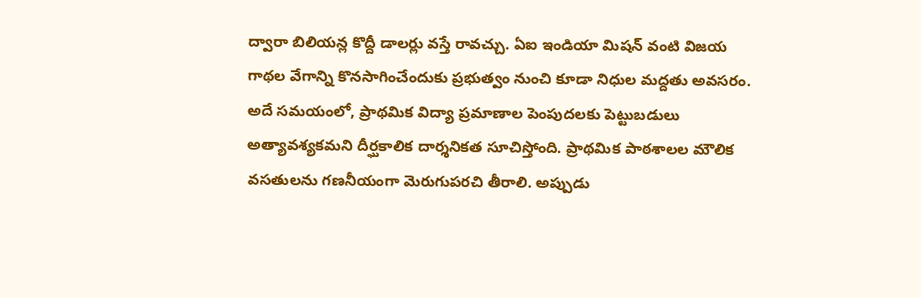ద్వారా బిలియన్ల కొద్దీ డాలర్లు వస్తే రావచ్చు. ఏఐ ఇండియా మిషన్‌ వంటి విజయ గాథల వేగాన్ని కొనసాగించేందుకు ప్రభుత్వం నుంచి కూడా నిధుల మద్దతు అవసరం. అదే సమయంలో, ప్రాథమిక విద్యా ప్రమాణాల పెంపుదలకు పెట్టుబడులు అత్యావశ్యకమని దీర్ఘకాలిక దార్శనికత సూచిస్తోంది. ప్రాథమిక పాఠశాలల మౌలిక వసతులను గణనీయంగా మెరుగుపరచి తీరాలి. అప్పుడు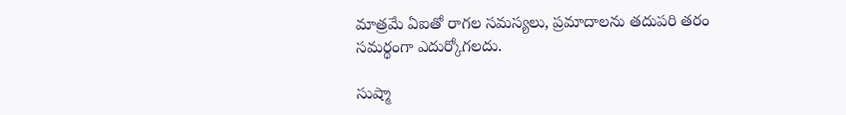మాత్రమే ఏఐతో రాగల సమస్యలు, ప్రమాదాలను తదుపరి తరం సమర్థంగా ఎదుర్కోగలదు.

సుష్మా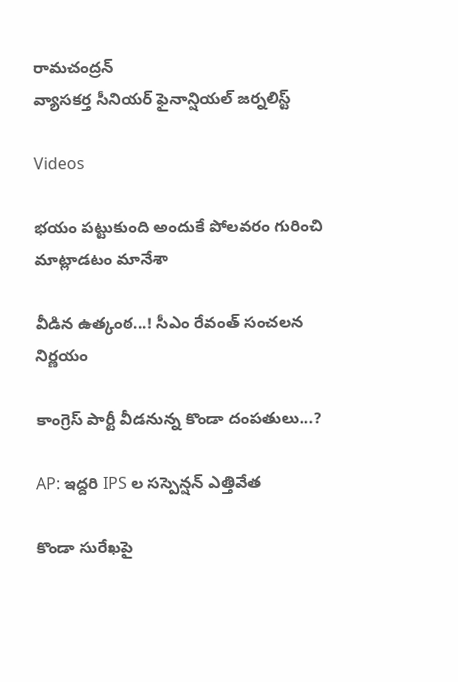రామచంద్రన్‌
వ్యాసకర్త సీనియర్‌ ఫైనాన్షియల్‌ జర్నలిస్ట్‌

Videos

భయం పట్టుకుంది అందుకే పోలవరం గురించి మాట్లాడటం మానేశా

వీడిన ఉత్కంఠ...! సీఎం రేవంత్ సంచలన నిర్ణయం

కాంగ్రెస్ పార్టీ వీడనున్న కొండా దంపతులు...?

AP: ఇద్దరి IPS ల సస్పెన్షన్ ఎత్తివేత

కొండా సురేఖపై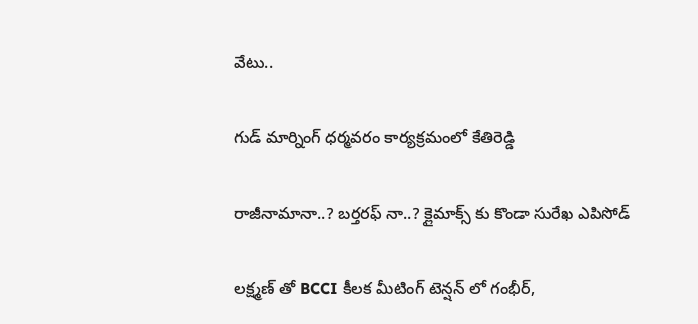వేటు..

గుడ్ మార్నింగ్ ధర్మవరం కార్యక్రమంలో కేతిరెడ్డి

రాజీనామానా..? బర్తరఫ్ నా..? క్లైమాక్స్ కు కొండా సురేఖ ఎపిసోడ్

లక్ష్మణ్ తో BCCI కీలక మీటింగ్ టెన్షన్ లో గంభీర్,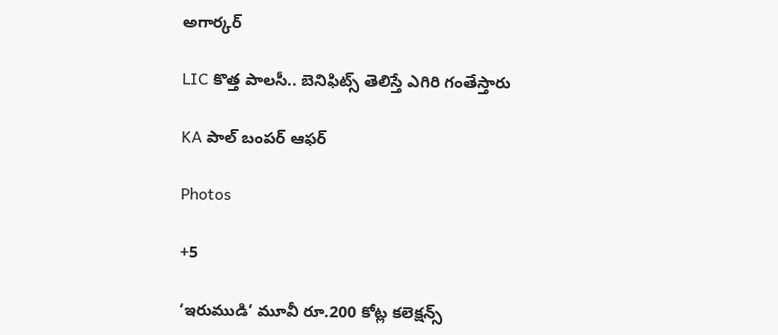అగార్కర్

LIC కొత్త పాలసీ.. బెనిఫిట్స్ తెలిస్తే ఎగిరి గంతేస్తారు

KA పాల్ బంపర్ ఆఫర్

Photos

+5

‘ఇరుముడి’ మూవీ రూ.200 కోట్ల కలెక్షన్స్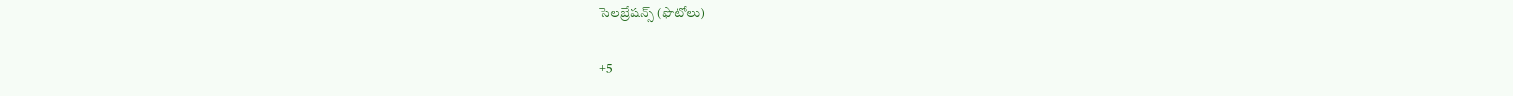సెలబ్రేషన్స్ (ఫొటోలు)

+5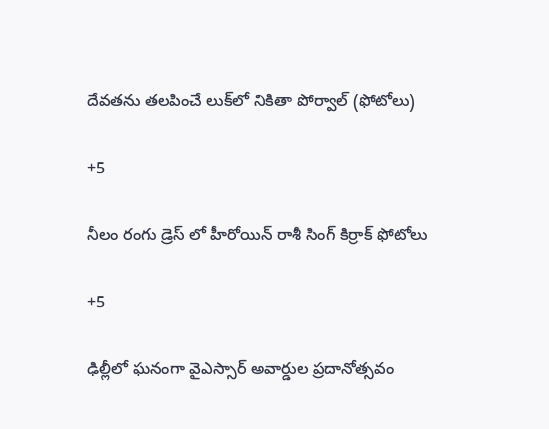దేవతను తలపించే లుక్‌లో నికితా పోర్వాల్‌ (ఫోటోలు)

+5

నీలం రంగు డ్రెస్ లో హీరోయిన్ రాశీ సింగ్ కిర్రాక్ ఫోటోలు

+5

ఢిల్లీలో ఘనంగా వైఎస్సార్‌ అవార్డుల ప్రదానోత్సవం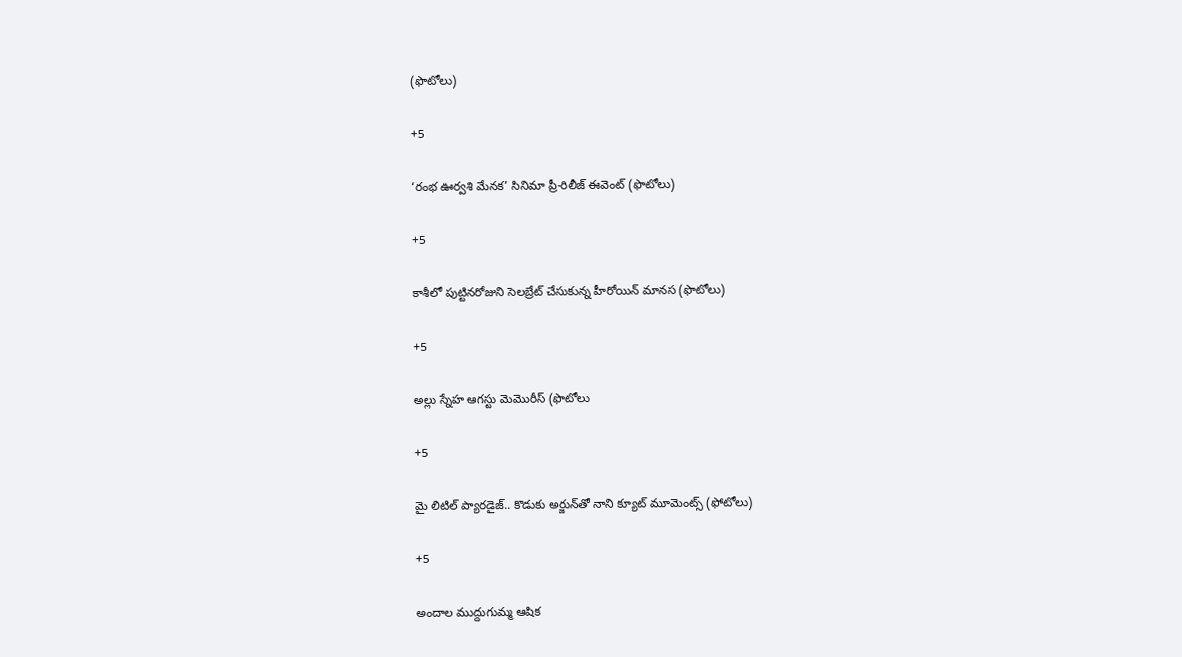(ఫొటోలు)

+5

‘రంభ ఊర్వశి మేనక’ సినిమా ప్రీ-రిలీజ్ ఈవెంట్‌ (ఫొటోలు)

+5

కాశీలో పుట్టినరోజుని సెలబ్రేట్ చేసుకున్న హీరోయిన్ మానస (ఫొటోలు)

+5

అల్లు స్నేహ ఆగస్టు మెమొరీస్ (ఫొటోలు

+5

మై లిటిల్ ప్యారడైజ్‌.. కొడుకు అర్జున్‌తో నాని క్యూట్ మూమెంట్స్‌ (ఫోటోలు)

+5

అందాల ముద్దుగుమ్మ ఆషిక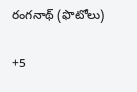రంగనాథ్ (ఫొటోలు)

+5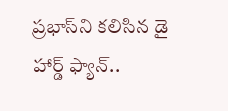ప్రభాస్‌ని కలిసిన డై హార్డ్ ఫ్యాన్..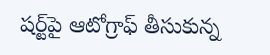షర్ట్‌పై ఆటోగ్రాఫ్‌ తీసుకున్న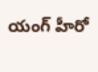యంగ్‌ హీరో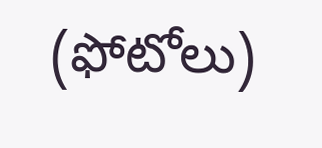(ఫోటోలు)